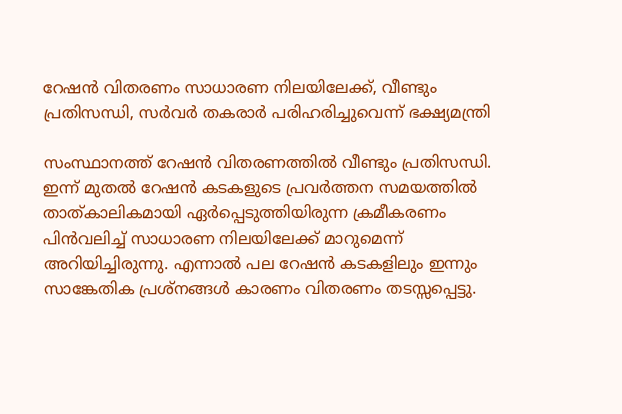റേഷന്‍ വിതരണം സാധാരണ നിലയിലേക്ക്, വീണ്ടും പ്രതിസന്ധി, സര്‍വര്‍ തകരാര്‍ പരിഹരിച്ചുവെന്ന് ഭക്ഷ്യമന്ത്രി

സംസ്ഥാനത്ത് റേഷന്‍ വിതരണത്തില്‍ വീണ്ടും പ്രതിസന്ധി. ഇന്ന് മുതല്‍ റേഷന്‍ കടകളുടെ പ്രവര്‍ത്തന സമയത്തില്‍ താത്കാലികമായി ഏര്‍പ്പെടുത്തിയിരുന്ന ക്രമീകരണം പിന്‍വലിച്ച് സാധാരണ നിലയിലേക്ക് മാറുമെന്ന് അറിയിച്ചിരുന്നു. എന്നാല്‍ പല റേഷന്‍ കടകളിലും ഇന്നും സാങ്കേതിക പ്രശ്‌നങ്ങള്‍ കാരണം വിതരണം തടസ്സപ്പെട്ടു.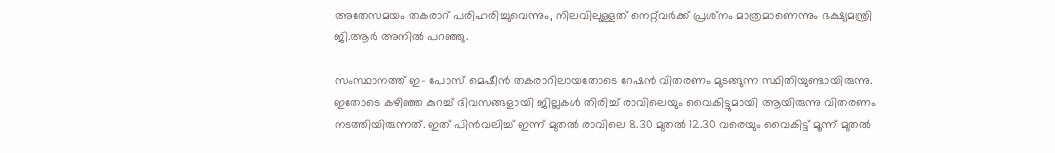അതേസമയം തകരാറ് പരിഹരിച്ചുവെന്നും, നിലവിലുള്ളത് നെറ്റ്‌വര്‍ക്ക് പ്രശ്‌നം മാത്രമാണെന്നും ഭക്ഷ്യമന്ത്രി ജി.ആര്‍ അനില്‍ പറഞ്ഞു.

സംസ്ഥാനത്ത് ഇ- പോസ് മെഷീന്‍ തകരാറിലായതോടെ റേഷന്‍ വിതരണം മുടങ്ങുന്ന സ്ഥിതിയുണ്ടായിരുന്നു. ഇതോടെ കഴിഞ്ഞ കുറച്ച് ദിവസങ്ങളായി ജില്ലകള്‍ തിരിച്ച് രാവിലെയും വൈകിട്ടുമായി ആയിരുന്നു വിതരണം നടത്തിയിരുന്നത്. ഇത് പിന്‍വലിച്ച് ഇന്ന് മുതല്‍ രാവിലെ 8.30 മുതല്‍ 12.30 വരെയും വൈകിട്ട് മൂന്ന് മുതല്‍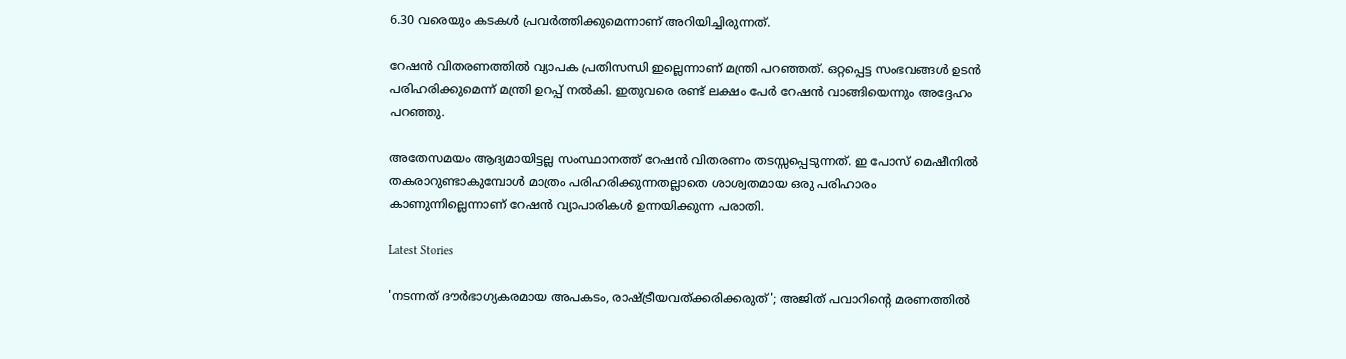6.30 വരെയും കടകള്‍ പ്രവര്‍ത്തിക്കുമെന്നാണ് അറിയിച്ചിരുന്നത്.

റേഷന്‍ വിതരണത്തില്‍ വ്യാപക പ്രതിസന്ധി ഇല്ലെന്നാണ് മന്ത്രി പറഞ്ഞത്. ഒറ്റപ്പെട്ട സംഭവങ്ങള്‍ ഉടന്‍ പരിഹരിക്കുമെന്ന് മന്ത്രി ഉറപ്പ് നല്‍കി. ഇതുവരെ രണ്ട് ലക്ഷം പേര്‍ റേഷന്‍ വാങ്ങിയെന്നും അദ്ദേഹം പറഞ്ഞു.

അതേസമയം ആദ്യമായിട്ടല്ല സംസ്ഥാനത്ത് റേഷന്‍ വിതരണം തടസ്സപ്പെടുന്നത്. ഇ പോസ് മെഷീനില്‍ തകരാറുണ്ടാകുമ്പോള്‍ മാത്രം പരിഹരിക്കുന്നതല്ലാതെ ശാശ്വതമായ ഒരു പരിഹാരം കാണുന്നില്ലെന്നാണ് റേഷന്‍ വ്യാപാരികള്‍ ഉന്നയിക്കുന്ന പരാതി.

Latest Stories

'നടന്നത് ദൗര്‍ഭാഗ്യകരമായ അപകടം, രാഷ്ട്രീയവത്ക്കരിക്കരുത്'; അജിത് പവാറിന്റെ മരണത്തില്‍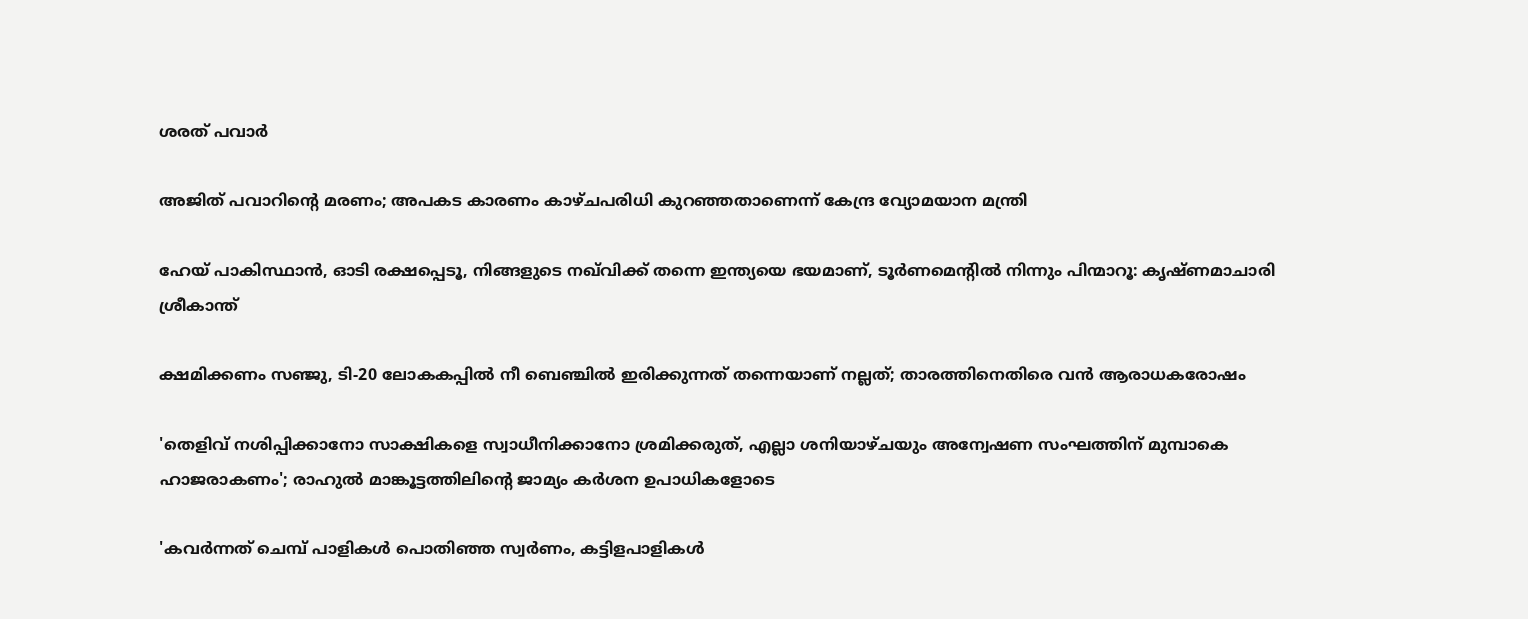ശരത് പവാർ

അജിത് പവാറിന്റെ മരണം; അപകട കാരണം കാഴ്ചപരിധി കുറഞ്ഞതാണെന്ന് കേന്ദ്ര വ്യോമയാന മന്ത്രി

ഹേയ് പാകിസ്ഥാൻ, ഓടി രക്ഷപ്പെടൂ, നിങ്ങളുടെ നഖ്‌വിക്ക് തന്നെ ഇന്ത്യയെ ഭയമാണ്, ടൂർണമെന്റിൽ നിന്നും പിന്മാറൂ: കൃഷ്ണമാചാരി ശ്രീകാന്ത്

ക്ഷമിക്കണം സഞ്ജു, ടി-20 ലോകകപ്പിൽ നീ ബെഞ്ചിൽ ഇരിക്കുന്നത് തന്നെയാണ് നല്ലത്; താരത്തിനെതിരെ വൻ ആരാധകരോഷം

'തെളിവ് നശിപ്പിക്കാനോ സാക്ഷികളെ സ്വാധീനിക്കാനോ ശ്രമിക്കരുത്, എല്ലാ ശനിയാഴ്ചയും അന്വേഷണ സംഘത്തിന് മുമ്പാകെ ഹാജരാകണം'; രാഹുൽ മാങ്കൂട്ടത്തിലിന്റെ ജാമ്യം കർശന ഉപാധികളോടെ

'കവർന്നത് ചെമ്പ് പാളികൾ പൊതിഞ്ഞ സ്വർണം, കട്ടിളപാളികൾ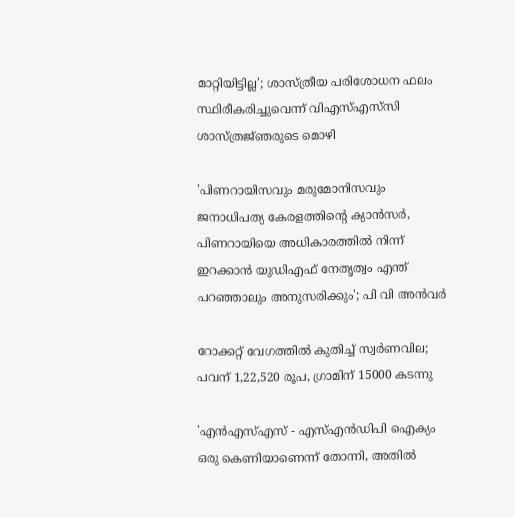മാറ്റിയിട്ടില്ല'; ശാസ്ത്രീയ പരിശോധന ഫലം സ്ഥിരീകരിച്ചുവെന്ന് വിഎസ്എസ്‍സി ശാസ്ത്രജ്‌ഞരുടെ മൊഴി

'പിണറായിസവും മരുമോനിസവും ജനാധിപത്യ കേരളത്തിന്റെ ക്യാൻസർ, പിണറായിയെ അധികാരത്തിൽ നിന്ന് ഇറക്കാൻ യുഡിഎഫ് നേതൃത്വം എന്ത്‌ പറഞ്ഞാലും അനുസരിക്കും'; പി വി അൻവർ

റോക്കറ്റ് വേഗത്തിൽ കുതിച്ച് സ്വർണവില; പവന് 1,22,520 രൂപ, ഗ്രാമിന് 15000 കടന്നു

'എന്‍എസ്എസ് - എസ്എന്‍ഡിപി ഐക്യം ഒരു കെണിയാണെന്ന് തോന്നി, അതിൽ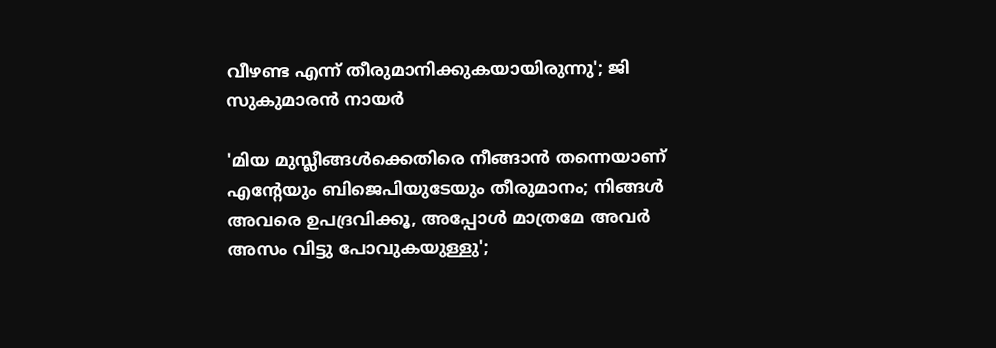വീഴണ്ട എന്ന് തീരുമാനിക്കുകയായിരുന്നു'; ജി സുകുമാരൻ നായർ

'മിയ മുസ്ലീങ്ങള്‍ക്കെതിരെ നീങ്ങാന്‍ തന്നെയാണ് എന്റേയും ബിജെപിയുടേയും തീരുമാനം; നിങ്ങള്‍ അവരെ ഉപദ്രവിക്കൂ, അപ്പോള്‍ മാത്രമേ അവര്‍ അസം വിട്ടു പോവുകയുള്ളു';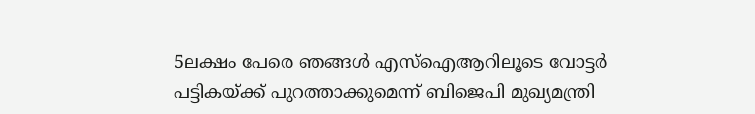5ലക്ഷം പേരെ ഞങ്ങള്‍ എസ്‌ഐആറിലൂടെ വോട്ടര്‍ പട്ടികയ്ക്ക് പുറത്താക്കുമെന്ന് ബിജെപി മുഖ്യമന്ത്രി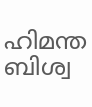ഹിമന്ത ബിശ്വ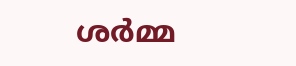ശര്‍മ്മ